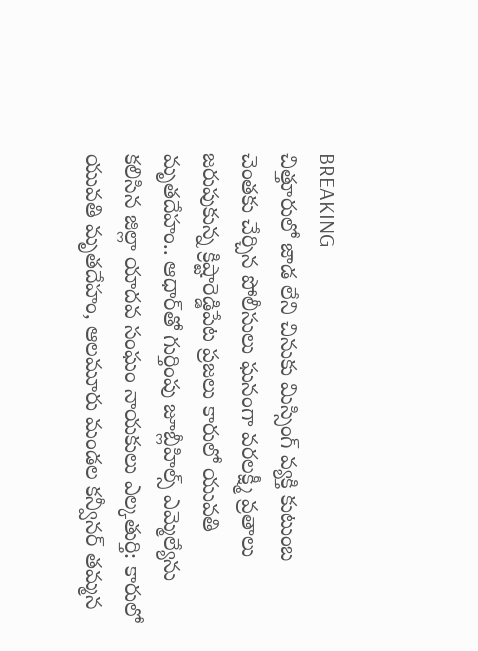BREAKING
చిత్తూరులో జాడ లేని చినుకు మిస్సింగ్ వ్యక్తి కుటుంబ చెంతకు చేర్చిన పోలీసులు ఘనంగా వరలక్ష్మీ వ్రతాలు జరుపుకున్న క్రిష్టారెడ్డిపేట ప్రజలు కారులో యువతి మృతదేహం.. ఆధార్‌తో గుర్తింపు జూబ్లీహిల్స్ ఎమ్మెల్యేను కలిసిన జిల్లా యాదవ సంఘం నాయకులు ఎల్కతుర్తి: కారులో యువతి మృతదేహం, ఆలమూరు మండల కన్వీనర్ తమ్మన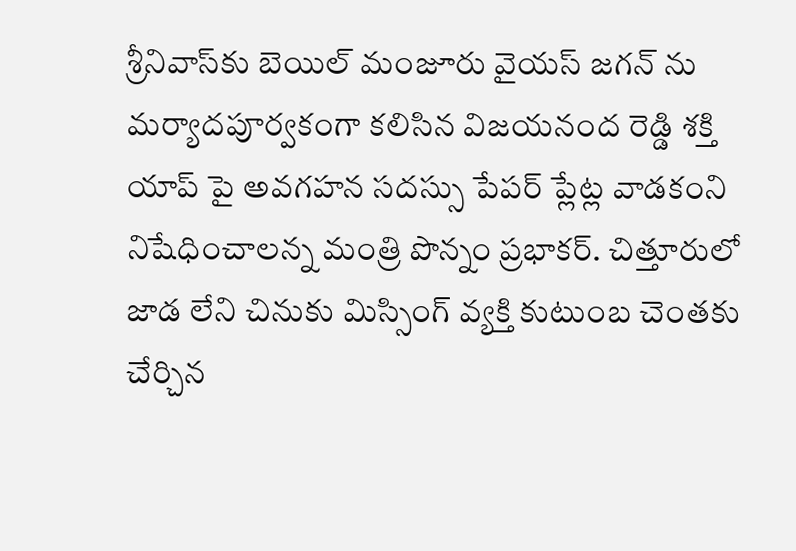శ్రీనివాస్‌కు బెయిల్ మంజూరు వైయస్ జగన్ ను మర్యాదపూర్వకంగా కలిసిన విజయనంద రెడ్డి శక్తి యాప్ పై అవగహన సదస్సు పేపర్ ప్లేట్ల వాడకంని నిషేధించాలన్న మంత్రి పొన్నం ప్రభాకర్. చిత్తూరులో జాడ లేని చినుకు మిస్సింగ్ వ్యక్తి కుటుంబ చెంతకు చేర్చిన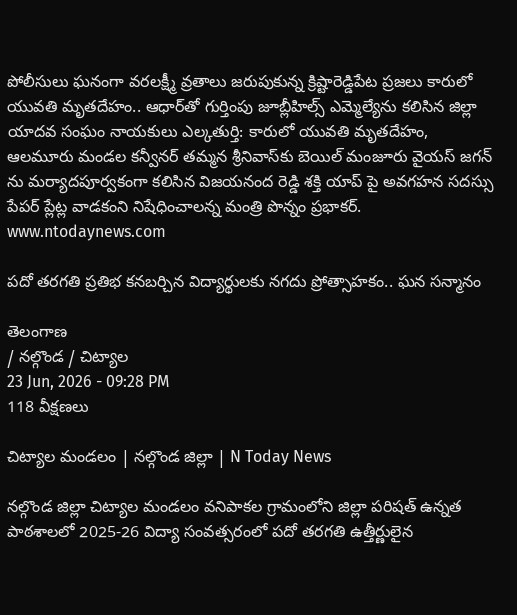పోలీసులు ఘనంగా వరలక్ష్మీ వ్రతాలు జరుపుకున్న క్రిష్టారెడ్డిపేట ప్రజలు కారులో యువతి మృతదేహం.. ఆధార్‌తో గుర్తింపు జూబ్లీహిల్స్ ఎమ్మెల్యేను కలిసిన జిల్లా యాదవ సంఘం నాయకులు ఎల్కతుర్తి: కారులో యువతి మృతదేహం, ఆలమూరు మండల కన్వీనర్ తమ్మన శ్రీనివాస్‌కు బెయిల్ మంజూరు వైయస్ జగన్ ను మర్యాదపూర్వకంగా కలిసిన విజయనంద రెడ్డి శక్తి యాప్ పై అవగహన సదస్సు పేపర్ ప్లేట్ల వాడకంని నిషేధించాలన్న మంత్రి పొన్నం ప్రభాకర్.
www.ntodaynews.com

పదో తరగతి ప్రతిభ కనబర్చిన విద్యార్థులకు నగదు ప్రోత్సాహకం.. ఘన సన్మానం

తెలంగాణ
/ నల్గొండ / చిట్యాల
23 Jun, 2026 - 09:28 PM
118 వీక్షణలు

చిట్యాల మండలం | నల్గొండ జిల్లా | N Today News

నల్గొండ జిల్లా చిట్యాల మండలం వనిపాకల గ్రామంలోని జిల్లా పరిషత్ ఉన్నత పాఠశాలలో 2025-26 విద్యా సంవత్సరంలో పదో తరగతి ఉత్తీర్ణులైన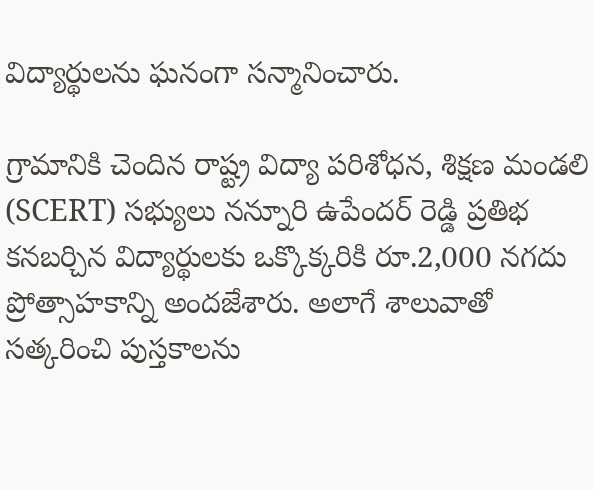విద్యార్థులను ఘనంగా సన్మానించారు.

గ్రామానికి చెందిన రాష్ట్ర విద్యా పరిశోధన, శిక్షణ మండలి (SCERT) సభ్యులు నన్నూరి ఉపేందర్ రెడ్డి ప్రతిభ కనబర్చిన విద్యార్థులకు ఒక్కొక్కరికి రూ.2,000 నగదు ప్రోత్సాహకాన్ని అందజేశారు. అలాగే శాలువాతో సత్కరించి పుస్తకాలను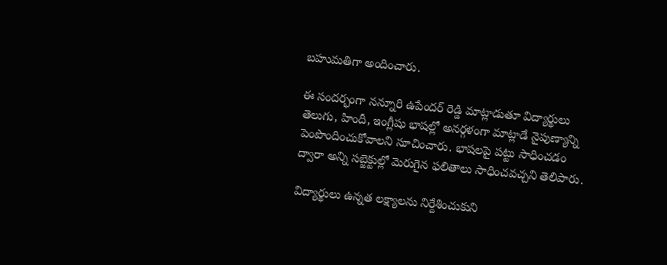బహుమతిగా అందించారు.

ఈ సందర్భంగా నన్నూరి ఉపేందర్ రెడ్డి మాట్లాడుతూ విద్యార్థులు తెలుగు, హిందీ, ఇంగ్లీషు భాషల్లో అనర్గళంగా మాట్లాడే నైపుణ్యాన్ని పెంపొందించుకోవాలని సూచించారు. భాషలపై పట్టు సాధించడం ద్వారా అన్ని సబ్జెక్టుల్లో మెరుగైన ఫలితాలు సాధించవచ్చని తెలిపారు.

విద్యార్థులు ఉన్నత లక్ష్యాలను నిర్దేశించుకుని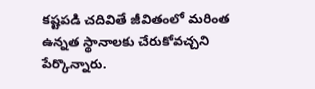కష్టపడి చదివితే జీవితంలో మరింత ఉన్నత స్థానాలకు చేరుకోవచ్చని పేర్కొన్నారు.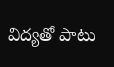విద్యతో పాటు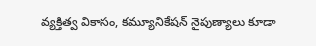వ్యక్తిత్వ వికాసం, కమ్యూనికేషన్ నైపుణ్యాలు కూడా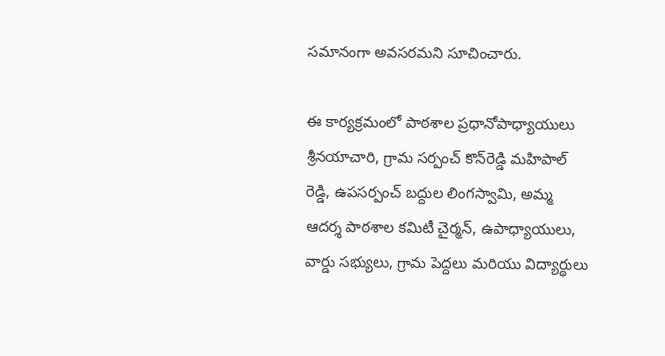సమానంగా అవసరమని సూచించారు.

ఈ కార్యక్రమంలో పాఠశాల ప్రధానోపాధ్యాయులు శ్రీనయాచారి, గ్రామ సర్పంచ్ కొన్‌రెడ్డి మహిపాల్ రెడ్డి, ఉపసర్పంచ్ బద్దుల లింగస్వామి, అమ్మ ఆదర్శ పాఠశాల కమిటీ చైర్మన్, ఉపాధ్యాయులు, వార్డు సభ్యులు, గ్రామ పెద్దలు మరియు విద్యార్థులు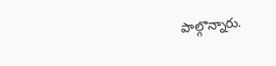పాల్గొన్నారు.